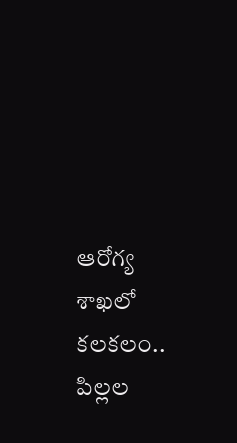ఆరోగ్య శాఖలో కలకలం.. పిల్లల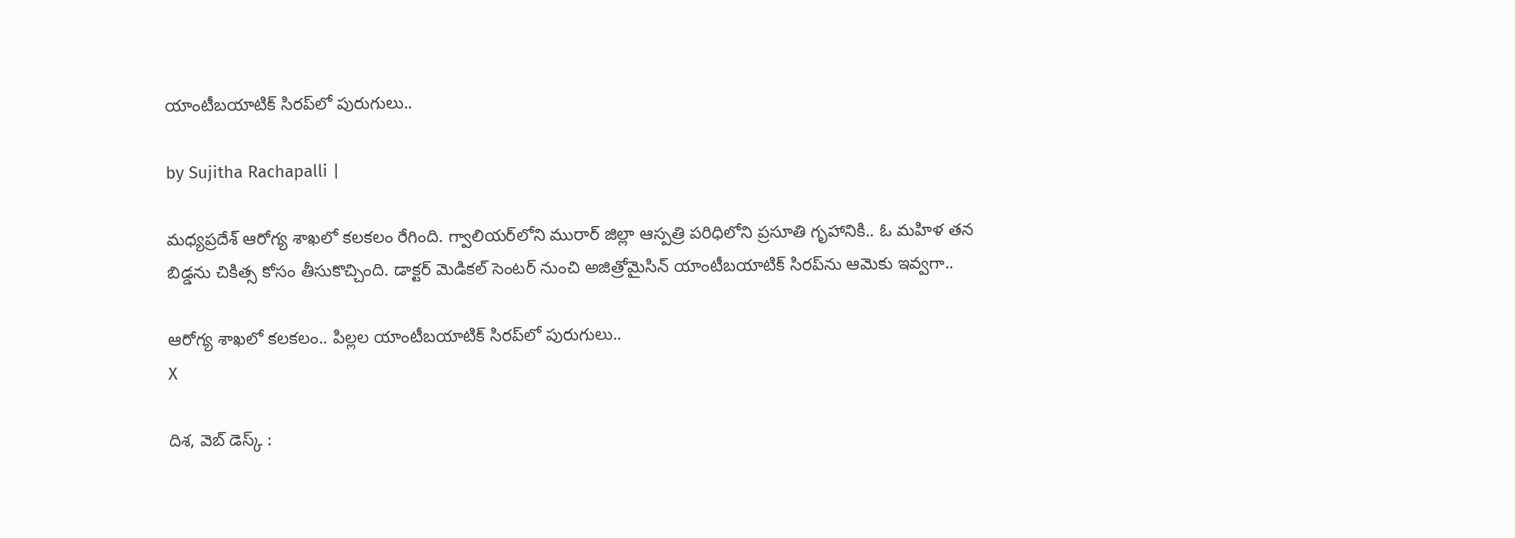యాంటీబయాటిక్ సిరప్‌లో పురుగులు..

by Sujitha Rachapalli |

మధ్యప్రదేశ్ ఆరోగ్య శాఖలో కలకలం రేగింది. గ్వాలియర్‌లోని మురార్ జిల్లా ఆస్పత్రి పరిధిలోని ప్రసూతి గృహానికి.. ఓ మహిళ తన బిడ్డను చికిత్స కోసం తీసుకొచ్చింది. డాక్టర్ మెడికల్ సెంటర్‌ నుంచి అజిత్రోమైసిన్ యాంటీబయాటిక్ సిరప్‌ను ఆమెకు ఇవ్వగా..

ఆరోగ్య శాఖలో కలకలం.. పిల్లల యాంటీబయాటిక్ సిరప్‌లో పురుగులు..
X

దిశ, వెబ్ డెస్క్ :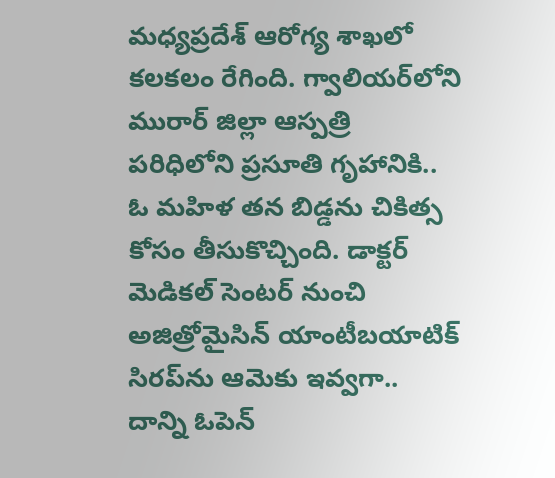మధ్యప్రదేశ్ ఆరోగ్య శాఖలో కలకలం రేగింది. గ్వాలియర్‌లోని మురార్ జిల్లా ఆస్పత్రి పరిధిలోని ప్రసూతి గృహానికి.. ఓ మహిళ తన బిడ్డను చికిత్స కోసం తీసుకొచ్చింది. డాక్టర్ మెడికల్ సెంటర్‌ నుంచి అజిత్రోమైసిన్ యాంటీబయాటిక్ సిరప్‌ను ఆమెకు ఇవ్వగా.. దాన్ని ఓపెన్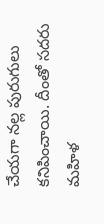చేయగా నల్ల పురుగులు కనిపించాయి. దీంతో సదరు మహిళ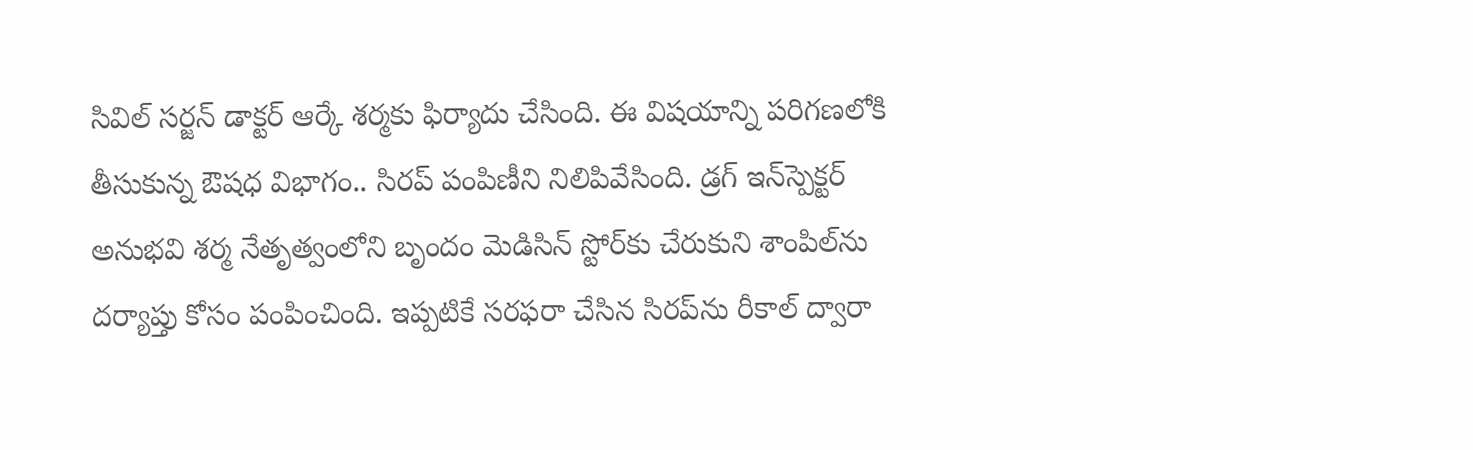సివిల్ సర్జన్ డాక్టర్ ఆర్కే శర్మకు ఫిర్యాదు చేసింది. ఈ విషయాన్ని పరిగణలోకి తీసుకున్న ఔషధ విభాగం.. సిరప్ పంపిణీని నిలిపివేసింది. డ్రగ్ ఇన్‌స్పెక్టర్ అనుభవి శర్మ నేతృత్వంలోని బృందం మెడిసిన్ స్టోర్‌కు చేరుకుని శాంపిల్‌ను దర్యాప్తు కోసం పంపించింది. ఇప్పటికే సరఫరా చేసిన సిరప్‌ను రీకాల్ ద్వారా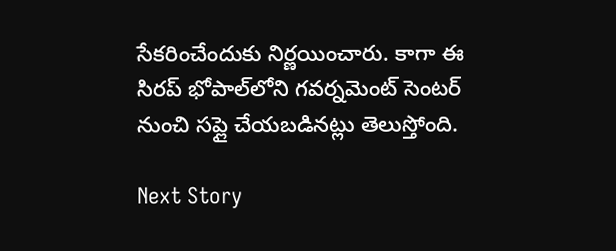సేకరించేందుకు నిర్ణయించారు. కాగా ఈ సిరప్ భోపాల్‌లోని గవర్నమెంట్ సెంటర్ నుంచి సప్లై చేయబడినట్లు తెలుస్తోంది.

Next Story